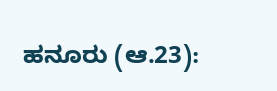ಹನೂರು (ಆ.23):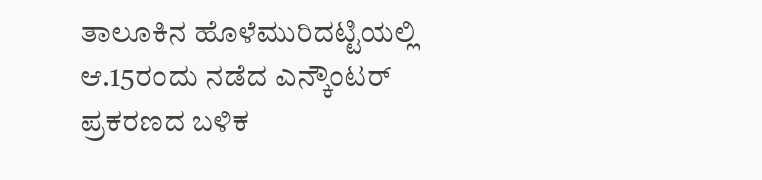ತಾಲೂಕಿನ ಹೊಳೆಮುರಿದಟ್ಟಿಯಲ್ಲಿ ಆ.15ರಂದು ನಡೆದ ಎನ್ಕೌಂಟರ್ ಪ್ರಕರಣದ ಬಳಿಕ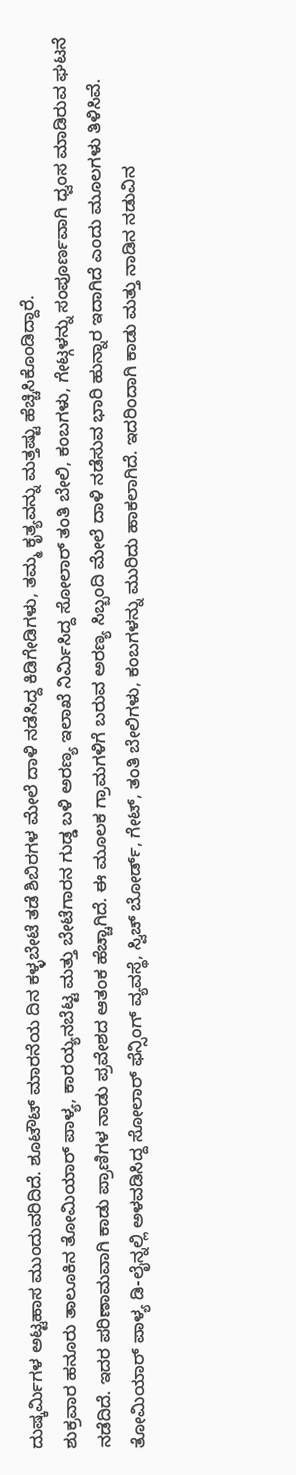ದುಷ್ಕರ್ಮಿಗಳ ಅಟ್ಟಹಾಸ ಮುಂದುವರಿದಿದೆ. ಶೂಟೌಟ್ ಮಾರನೆಯ ದಿನ ಕಳ್ಳಬೇಟೆ ತಡೆ ಶಿಬಿರಗಳ ಮೇಲೆ ದಾಳಿ ನಡೆಸಿದ್ದ ಕಿಡಿಗೇಡಿಗಳು, ತಮ್ಮ ಕೃತ್ಯವನ್ನು ಮತ್ತಷ್ಟು ಹೆಚ್ಚಿಸಿಕೊಂಡಿದ್ದಾರೆ.
ಶುಕ್ರವಾರ ಹನೂರು ತಾಲೂಕಿನ ತೋಮಿಯಾರ್ ಪಾಳ್ಯ, ಕಾರಯ್ಯನಬೆಟ್ಟ ಮತ್ತು ಬೇಟೆಗಾರನ ಗುಡ್ಡ ಬಳಿ ಅರಣ್ಯ ಇಲಾಖೆ ನಿರ್ಮಿಸಿದ್ದ ಸೋಲಾರ್ ತಂತಿ ಬೇಲಿ, ಕಂಬಗಳು, ಗೇಟ್ಗಳನ್ನು ಸಂಪೂರ್ಣವಾಗಿ ಧ್ವಂಸ ಮಾಡಿರುವ ಘಟನೆ ನಡೆದಿದೆ. ಇದರ ಪರಿಣಾಮವಾಗಿ ಕಾಡು ಪ್ರಾಣಿಗಳ ನಾಡು ಪ್ರವೇಶದ ಆತಂಕ ಹೆಚ್ಚಾಗಿದೆ. ಈ ಮೂಲಕ ಗ್ರಾಮಗಳಿಗೆ ಬರುವ ಅರಣ್ಯ ಸಿಬ್ಬಂದಿ ಮೇಲೆ ದಾಳಿ ನಡೆಸುವ ಭಾರಿ ಹುನ್ನಾರ ಇದಾಗಿದೆ ಎಂದು ಮೂಲಗಳು ತಿಳಿಸಿವೆ.
ತೋಮಿಯಾರ್ ಪಾಳ್ಯ ಡಿ-ಲೈನ್ನಲ್ಲಿ ಅಳವಡಿಸಿದ್ದ ಸೋಲಾರ್ ಫೆನ್ಸಿಂಗ್ ವ್ಯವಸ್ಥೆ, ಸ್ವಿಚ್ ಬೋರ್ಡ್, ಗೇಟ್, ತಂತಿ ಬೇಲಿಗಳು, ಕಂಬಗಳನ್ನು ಮುರಿದು ಹಾಕಲಾಗಿದೆ. ಇದರಿಂದಾಗಿ ಕಾಡು ಮತ್ತು ನಾಡಿನ ನಡುವಿನ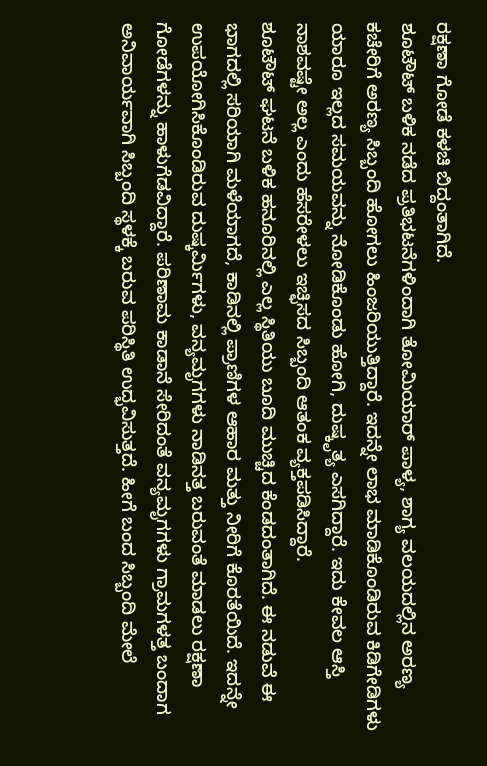ರಕ್ಷಣಾ ಗೋಡೆ ಕಳಚಿ ಬಿದ್ದಂತಾಗಿದೆ.
ಶೂಟೌಟ್ ಬಳಿಕ ನಡೆದ ಪ್ರತಿಭಟನೆಗಳಿಂದಾಗಿ ತೋಮಿಯಾರ್ ಪಾಳ್ಯ, ಶಾಗ್ಯ ವಲಯದಲ್ಲಿನ ಅರಣ್ಯ ಕಚೇರಿಗೆ ಅರಣ್ಯ ಸಿಬ್ಬಂದಿ ಹೋಗಲು ಹಿಂಜರಿಯುತ್ತಿದ್ದಾರೆ. ಇದನ್ನೇ ಲಾಭ ಮಾಡಿಕೊಂಡಿರುವ ಕಿಡಿಗೇಡಿಗಳು ಯಾರೂ ಇಲ್ಲದ ಸಮಯವನ್ನು ನೋಡಿಕೊಂಡು ಹೋಗಿ, ದುಷ್ಕೃತ್ಯ ಎಸಗಿದ್ದಾರೆ. ಇದು ಕೇವಲ ಆಸ್ತಿ ನಾಶವಷ್ಟೇ ಅಲ್ಲ ಎಂದು ಹೆಸರೇಳಲು ಇಚ್ಛಿಸದ ಸಿಬ್ಬಂದಿ ಆತಂಕ ವ್ಯಕ್ತಪಡಿಸಿದ್ದಾರೆ.
ಶೂಟೌಟ್ ಘಟನೆ ಬಳಿಕ ಹನೂರಿನಲ್ಲಿ ಎಲ್ಲ ಸ್ಥಿತಿಯು ಬೂದಿ ಮುಚ್ಚಿದ ಕೆಂಡದಂತಾಗಿದೆ. ಈ ನಡುವೆ ಈ ಭಾಗದಲ್ಲಿ ಸರಿಯಾಗಿ ಮಳೆಯಾಗದೆ, ಕಾಡಿನಲ್ಲಿ ಪ್ರಾಣಿಗಳ ಆಹಾರ ಮತ್ತು ನೀರಿಗೆ ಕೊರತೆಯಿದೆ. ಇದನ್ನೇ ಉಪಯೋಗಿಸಿಕೊಂಡಿರುವ ದುಷ್ಕರ್ಮಿಗಳು, ವನ್ಯಮೃಗಗಳು ನಾಡಿನತ್ತ ಬರುವಂತೆ ಮಾಡಲು ರಕ್ಷಣಾ ಗೋಡೆಗಳನ್ನು ಹಾಳುಗೆಡವಿದ್ದಾರೆ. ಪರಿಣಾಮ ಕಾಡಾನೆ ಸೇರಿದಂತೆ ವನ್ಯಮೃಗಗಳು ಗ್ರಾಮಗಳತ್ತ ಬಂದಾಗ ಅನಿವಾರ್ಯವಾಗಿ ಸಿಬ್ಬಂದಿ ಸ್ಥಳಕ್ಕೆ ಬರುವ ಪರಿಸ್ಥಿತಿ ಉದ್ಭವಿಸುತ್ತದೆ. ಹೀಗೆ ಬಂದ ಸಿಬ್ಬಂದಿ ಮೇಲೆ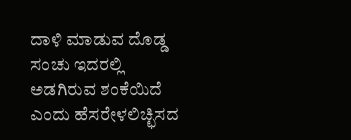ದಾಳಿ ಮಾಡುವ ದೊಡ್ಡ ಸಂಚು ಇದರಲ್ಲಿ ಅಡಗಿರುವ ಶಂಕೆಯಿದೆ ಎಂದು ಹೆಸರೇಳಲಿಚ್ಛಿಸದ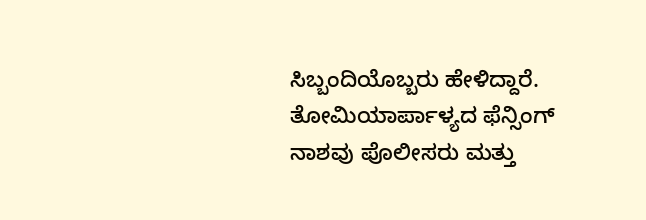ಸಿಬ್ಬಂದಿಯೊಬ್ಬರು ಹೇಳಿದ್ದಾರೆ.
ತೋಮಿಯಾರ್ಪಾಳ್ಯದ ಫೆನ್ಸಿಂಗ್ ನಾಶವು ಪೊಲೀಸರು ಮತ್ತು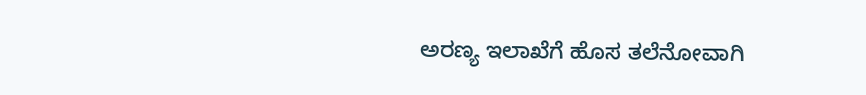ಅರಣ್ಯ ಇಲಾಖೆಗೆ ಹೊಸ ತಲೆನೋವಾಗಿ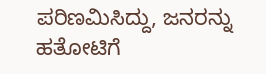ಪರಿಣಮಿಸಿದ್ದು, ಜನರನ್ನು ಹತೋಟಿಗೆ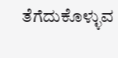ತೆಗೆದುಕೊಳ್ಳುವ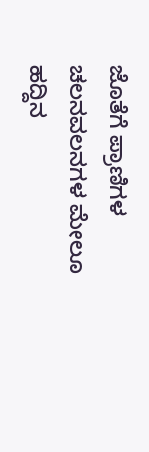ಜೊತೆಗೆ ಪ್ರಾಣಿಗಳ ಚಲನವಲನಗಳ ಮೇಲೂ ಹದ್ದಿನ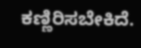ಕಣ್ಣಿರಿಸಬೇಕಿದೆ.